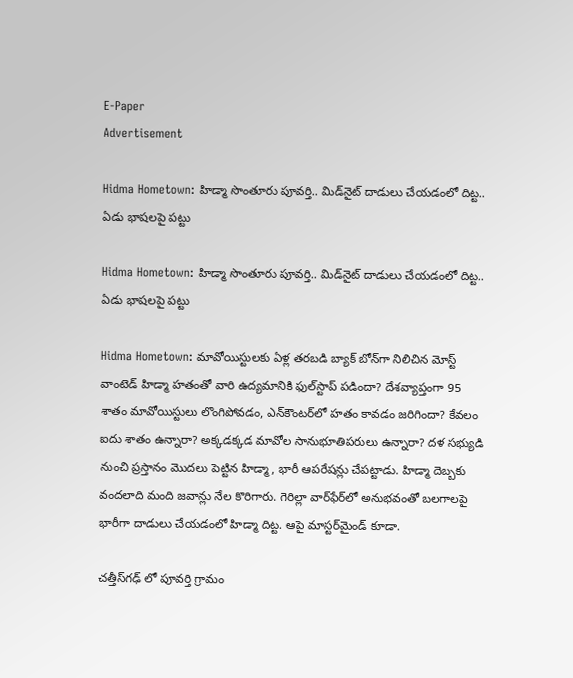E-Paper
Advertisement

Hidma Hometown: హిడ్మా సొంతూరు పూవర్తి.. మిడ్‌నైట్ దాడులు చేయడంలో దిట్ట.. ఏడు భాషలపై పట్టు

Hidma Hometown: హిడ్మా సొంతూరు పూవర్తి.. మిడ్‌నైట్ దాడులు చేయడంలో దిట్ట.. ఏడు భాషలపై పట్టు

Hidma Hometown: మావోయిస్టులకు ఏళ్ల తరబడి బ్యాక్ బోన్‌గా నిలిచిన మోస్ట్ వాంటెడ్ హిడ్మా హతంతో వారి ఉద్యమానికి ఫు‌ల్‌స్టాప్ పడిందా? దేశవ్యాప్తంగా 95 శాతం మావోయిస్టులు లొంగిపోవడం, ఎన్‌కౌంటర్‌లో హతం కావడం జరిగిందా? కేవలం ఐదు శాతం ఉన్నారా? అక్కడక్కడ మావోల సానుభూతిపరులు ఉన్నారా? దళ సభ్యుడి నుంచి ప్రస్తానం మొదలు పెట్టిన హిడ్మా, భారీ ఆపరేషన్లు చేపట్టాడు. హిడ్మా దెబ్బకు వందలాది మంది జవాన్లు నేల కొరిగారు. గెరిల్లా వార్‌ఫేర్‌లో అనుభవంతో బలగాలపై భారీగా దాడులు చేయడంలో హిడ్మా దిట్ట. ఆపై మాస్టర్‌మైండ్ కూడా.

చత్తీస్‌గఢ్‌ లో పూవర్తి గ్రామం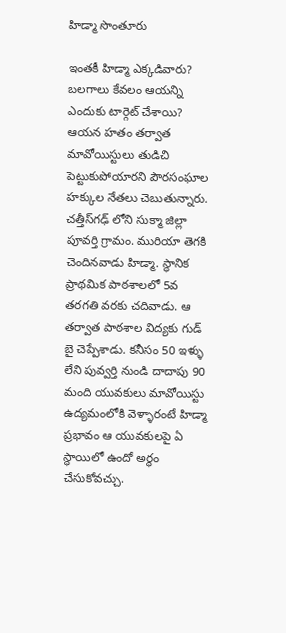హిడ్మా సొంతూరు

ఇంతకీ హిడ్మా ఎక్కడివారు? బలగాలు కేవలం ఆయన్ని ఎందుకు టార్గెట్ చేశాయి? ఆయన హతం తర్వాత మావోయిస్టులు తుడిచి పెట్టుకుపోయారని పౌరసంఘాల హక్కుల నేతలు చెబుతున్నారు. చత్తీస్‌గఢ్‌ లోని సుక్మా జిల్లా పూవర్తి గ్రామం. మురియా తెగకి చెందినవాడు హిడ్మా. స్థానిక ప్రాథమిక పాఠశాలలో 5వ తరగతి వరకు చదివాడు. ఆ తర్వాత పాఠశాల విద్యకు గుడ్ బై చెప్పేశాడు. కనీసం 50 ఇళ్ళు లేని పువ్వర్తి నుండి దాదాపు 90 మంది యువకులు మావోయిస్టు ఉద్యమంలోకి వెళ్ళారంటే హిడ్మా ప్రభావం ఆ యువకులపై ఏ స్థాయిలో ఉందో అర్థం చేసుకోవచ్చు.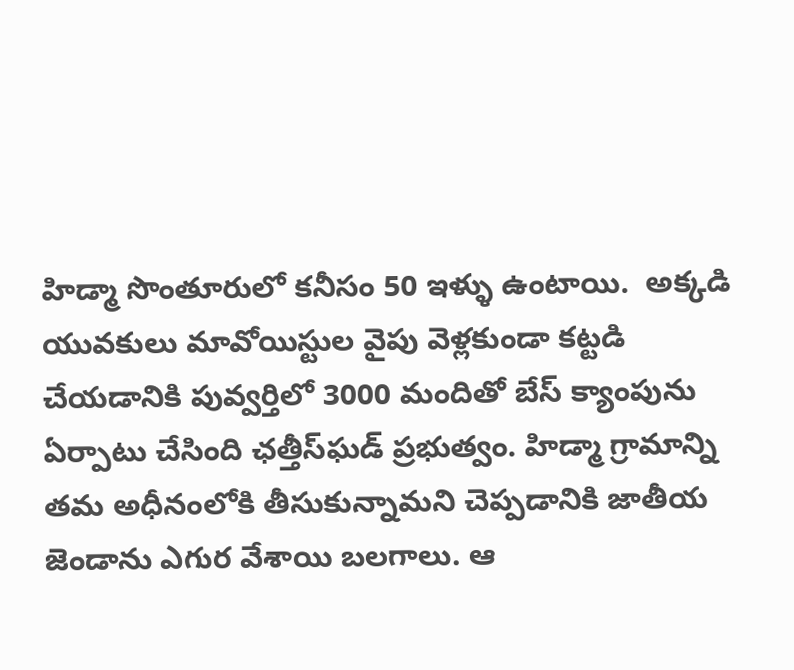హిడ్మా సొంతూరులో కనీసం 50 ఇళ్ళు ఉంటాయి.  అక్కడి యువకులు మావోయిస్టుల వైపు వెళ్లకుండా కట్టడి చేయడానికి పువ్వర్తిలో 3000 మందితో బేస్ క్యాంపును ఏర్పాటు చేసింది ఛత్తీస్‌ఘడ్ ప్రభుత్వం. హిడ్మా గ్రామాన్ని తమ అధీనంలోకి తీసుకున్నామని చెప్పడానికి జాతీయ జెండాను ఎగుర వేశాయి బలగాలు. ఆ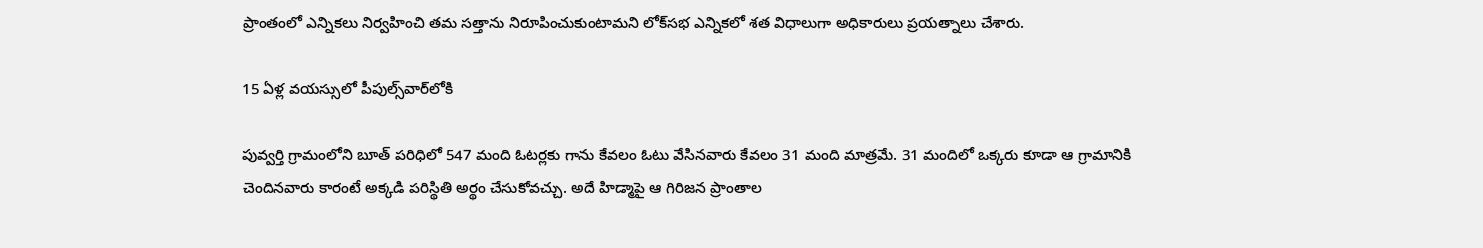ప్రాంతంలో ఎన్నికలు నిర్వహించి తమ సత్తాను నిరూపించుకుంటామని లోక్‌సభ ఎన్నికలో శత విధాలుగా అధికారులు ప్రయత్నాలు చేశారు.

15 ఏళ్ల వయస్సులో పీపుల్స్‌వార్‌‌లోకి

పువ్వర్తి గ్రామంలోని బూత్ పరిధిలో 547 మంది ఓటర్లకు గాను కేవలం ఓటు వేసినవారు కేవలం 31 మంది మాత్రమే. 31 మందిలో ఒక్కరు కూడా ఆ గ్రామానికి చెందినవారు కారంటే అక్కడి పరిస్థితి అర్థం చేసుకోవచ్చు. అదే హిడ్మా‌పై ఆ గిరిజన ప్రాంతాల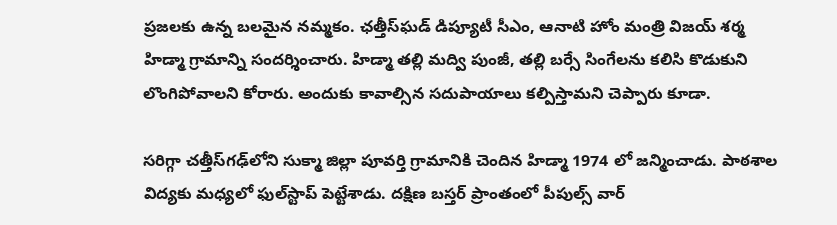ప్రజలకు ఉన్న బలమైన నమ్మకం. ఛత్తీస్‌ఘడ్ డిప్యూటీ సీఎం, ఆనాటి హోం మంత్రి విజయ్ శర్మ హిడ్మా గ్రామాన్ని సందర్శించారు. హిడ్మా తల్లి మద్వి పుంజీ, తల్లి బర్సే సింగేలను కలిసి కొడుకుని లొంగిపోవాలని కోరారు. అందుకు కావాల్సిన సదుపాయాలు కల్పిస్తామని చెప్పారు కూడా.

సరిగ్గా చత్తీస్‌గఢ్‌‌లోని సుక్మా జిల్లా పూవర్తి గ్రామానికి చెందిన హిడ్మా 1974 లో జన్మించాడు. పాఠశాల విద్యకు మధ్యలో ఫుల్‌స్టాప్ పెట్టేశాడు. దక్షిణ బస్తర్ ప్రాంతంలో పీపుల్స్‌ వార్‌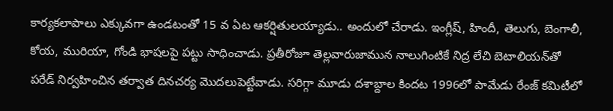కార్యకలాపాలు ఎక్కువగా ఉండటంతో 15 వ ఏట ఆకర్షితులయ్యాడు.. అందులో చేరాడు. ఇంగ్లీష్, హిందీ, తెలుగు, బెంగాలీ, కోయ, మురియా, గోండి భాషలపై పట్టు సాధించాడు. ప్రతీరోజూ తెల్లవారుజామున నాలుగింటికే నిద్ర లేచి బెటాలియన్‌తో పరేడ్‌ నిర్వహించిన తర్వాత దినచర్య మొదలుపెట్టేవాడు. సరిగ్గా మూడు దశాబ్దాల కిందట 1996లో పామేడు రేంజ్‌ కమిటీలో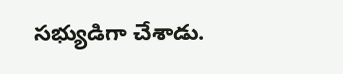సభ్యుడిగా చేశాడు.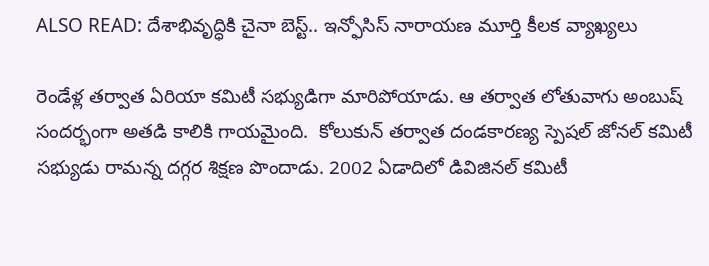ALSO READ: దేశాభివృద్ధికి చైనా బెస్ట్.. ఇన్ఫోసిస్ నారాయణ మూర్తి కీలక వ్యాఖ్యలు

రెండేళ్ల తర్వాత ఏరియా కమిటీ సభ్యుడిగా మారిపోయాడు. ఆ తర్వాత లోతువాగు అంబుష్‌ సందర్భంగా అతడి కాలికి గాయమైంది.  కోలుకున్ తర్వాత దండకారణ్య స్పెషల్‌ జోనల్‌ కమిటీ సభ్యుడు రామన్న దగ్గర శిక్షణ పొందాడు. 2002 ఏడాదిలో డివిజినల్‌ కమిటీ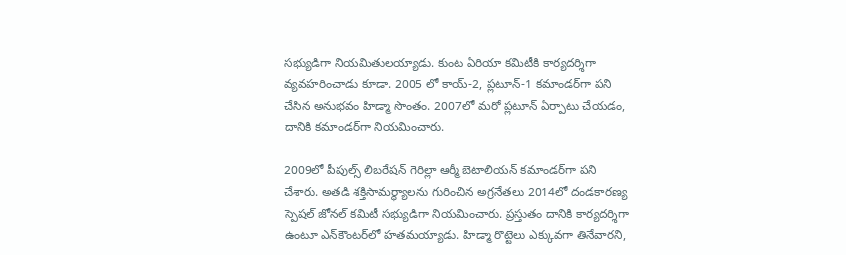సభ్యుడిగా నియమితులయ్యాడు. కుంట ఏరియా కమిటీకి కార్యదర్శిగా వ్యవహరించాడు కూడా. 2005 లో కాయ్‌-2, ప్లటూన్‌-1 కమాండర్‌గా పని చేసిన అనుభవం హిడ్మా సొంతం. 2007లో మరో ప్లటూన్‌ ఏర్పాటు చేయడం, దానికి కమాండర్‌గా నియమించారు.

2009లో పీపుల్స్‌ లిబరేషన్‌ గెరిల్లా ఆర్మీ బెటాలియన్‌ కమాండర్‌గా పని చేశారు. అతడి శక్తిసామర్థ్యాలను గురించిన అగ్రనేతలు 2014లో దండకారణ్య స్పెషల్‌ జోనల్‌ కమిటీ సభ్యుడిగా నియమించారు. ప్రస్తుతం దానికి కార్యదర్శిగా ఉంటూ ఎన్‌కౌంటర్‌లో హతమయ్యాడు. హిడ్మా రొట్టెలు ఎక్కువగా తినేవారని,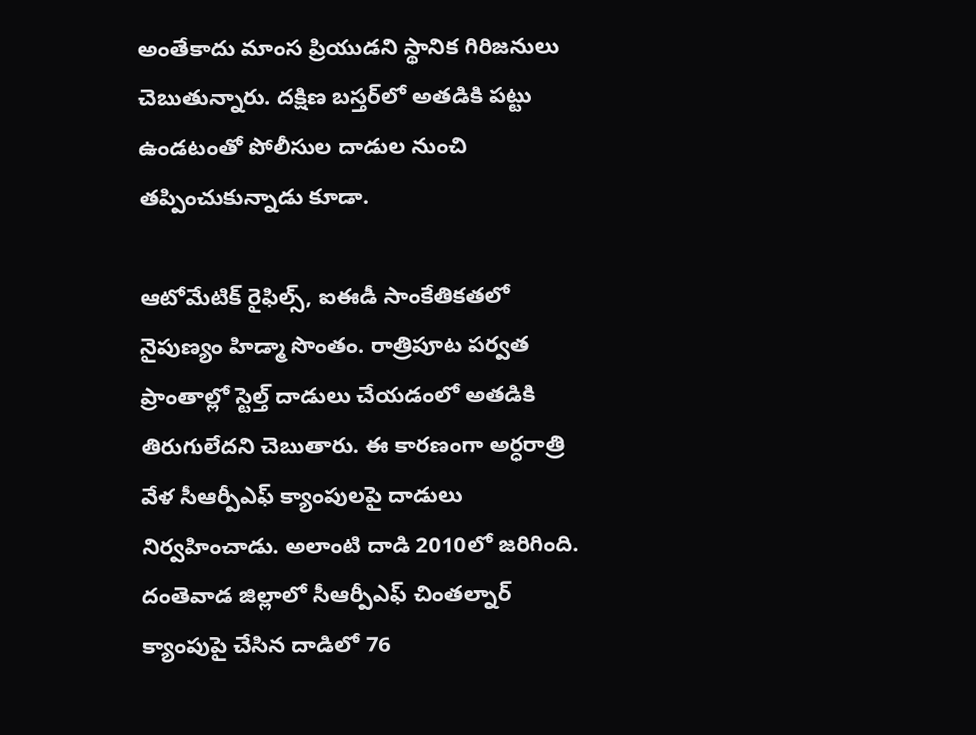అంతేకాదు మాంస ప్రియుడని స్థానిక గిరిజనులు చెబుతున్నారు. దక్షిణ బస్తర్‌లో అతడికి పట్టు ఉండటంతో పోలీసుల దాడుల నుంచి తప్పించుకున్నాడు కూడా.

ఆటోమేటిక్‌ రైఫిల్స్, ఐఈడీ సాంకేతికతలో నైపుణ్యం హిడ్మా సొంతం. రాత్రిపూట పర్వత ప్రాంతాల్లో స్టెల్త్‌ దాడులు చేయడంలో అతడికి తిరుగులేదని చెబుతారు. ఈ కారణంగా అర్ధరాత్రి వేళ సీఆర్పీఎఫ్‌ క్యాంపులపై దాడులు నిర్వహించాడు. అలాంటి దాడి 2010లో జరిగింది. దంతెవాడ జిల్లాలో సీఆర్పీఎఫ్‌ చింతల్నార్‌ క్యాంపుపై చేసిన దాడిలో 76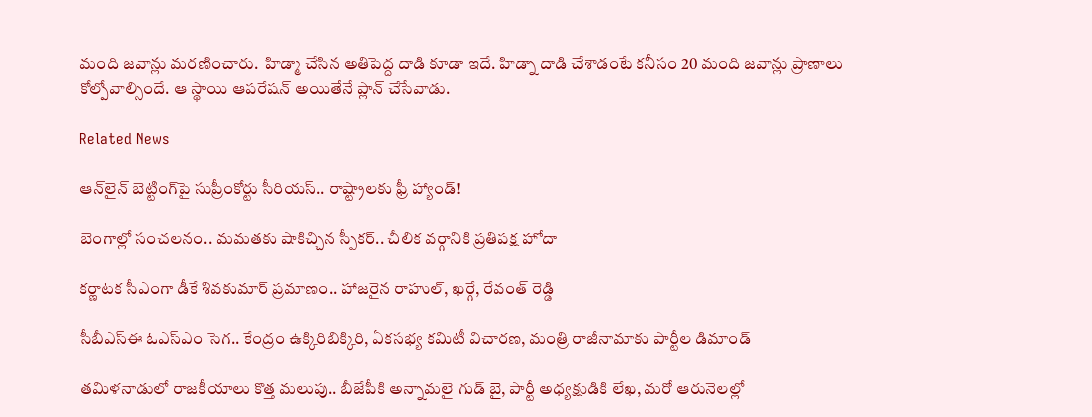మంది జవాన్లు మరణించారు.  హిడ్మా చేసిన అతిపెద్ద దాడి కూడా ఇదే. హిడ్నా దాడి చేశాడంటే కనీసం 20 మంది జవాన్లు ప్రాణాలు కోల్పోవాల్సిందే. ఆ స్థాయి ఆపరేషన్ అయితేనే ప్లాన్ చేసేవాడు.

Related News

ఆన్‌లైన్ బెట్టింగ్‌పై సుప్రీంకోర్టు సీరియస్.. రాష్ట్రాలకు ఫ్రీ హ్యాండ్!

బెంగాల్లో సంచలనం.. మమతకు షాకిచ్చిన స్పీకర్.. చీలిక వర్గానికి ప్రతిపక్ష హోదా

కర్ణాటక సీఎంగా డీకే శివకుమార్‌ ప్రమాణం.. హాజరైన రాహుల్, ఖర్గే, రేవంత్ రెడ్డి

సీబీఎస్ఈ ఓఎస్ఎం సెగ.. కేంద్రం ఉక్కిరిబిక్కిరి, ఏకసభ్య కమిటీ విచారణ, మంత్రి రాజీనామాకు పార్టీల డిమాండ్

తమిళనాడులో రాజకీయాలు కొత్త మలుపు.. బీజేపీకి అన్నామలై గుడ్ బై, పార్టీ అధ్యక్షుడికి లేఖ, మరో ఆరునెలల్లో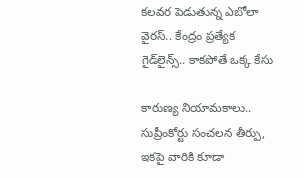కలవర పెడుతున్న ఎబోలా వైరస్.. కేంద్రం ప్రత్యేక గైడ్‌లైన్స్.. కాకపోతే ఒక్క కేసు

కారుణ్య నియామకాలు.. సుప్రీంకోర్టు సంచలన తీర్పు, ఇకపై వారికి కూడా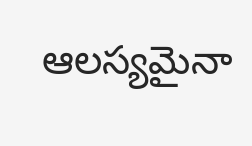ఆలస్యమైనా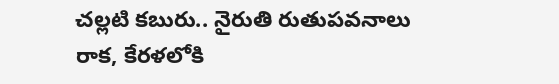చల్లటి కబురు.. నైరుతి రుతుపవనాలు రాక, కేరళలోకి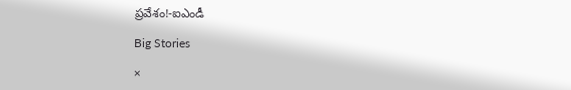ప్రవేశం!-ఐఎండీ

Big Stories

×